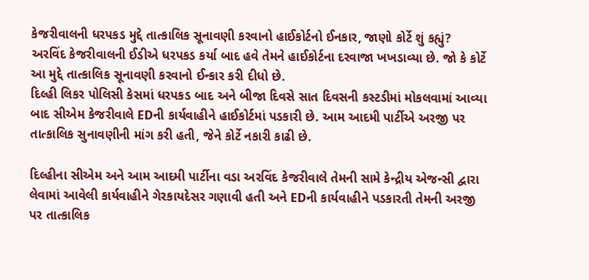કેજરીવાલની ધરપકડ મુદ્દે તાત્કાલિક સૂનાવણી કરવાનો હાઈકોર્ટનો ઈનકાર, જાણો કોર્ટે શું કહ્યું?
અરવિંદ કેજરીવાલની ઈડીએ ધરપકડ કર્યા બાદ હવે તેમને હાઈકોર્ટના દરવાજા ખખડાવ્યા છે. જો કે કોર્ટે આ મુદ્દે તાત્કાલિક સૂનાવણી કરવાનો ઈન્કાર કરી દીધો છે.
દિલ્હી લિકર પોલિસી કેસમાં ધરપકડ બાદ અને બીજા દિવસે સાત દિવસની કસ્ટડીમાં મોકલવામાં આવ્યા બાદ સીએમ કેજરીવાલે EDની કાર્યવાહીને હાઈકોર્ટમાં પડકારી છે. આમ આદમી પાર્ટીએ અરજી પર તાત્કાલિક સુનાવણીની માંગ કરી હતી, જેને કોર્ટે નકારી કાઢી છે.

દિલ્હીના સીએમ અને આમ આદમી પાર્ટીના વડા અરવિંદ કેજરીવાલે તેમની સામે કેન્દ્રીય એજન્સી દ્વારા લેવામાં આવેલી કાર્યવાહીને ગેરકાયદેસર ગણાવી હતી અને EDની કાર્યવાહીને પડકારતી તેમની અરજી પર તાત્કાલિક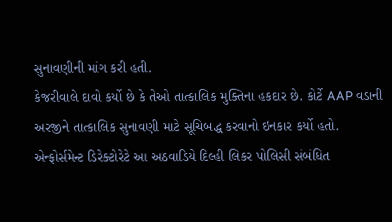સુનાવણીની માંગ કરી હતી.
કેજરીવાલે દાવો કર્યો છે કે તેઓ તાત્કાલિક મુક્તિના હકદાર છે. કોર્ટે AAP વડાની અરજીને તાત્કાલિક સુનાવણી માટે સૂચિબદ્ધ કરવાનો ઇનકાર કર્યો હતો.
એન્ફોર્સમેન્ટ ડિરેક્ટોરેટે આ અઠવાડિયે દિલ્હી લિકર પોલિસી સંબંધિત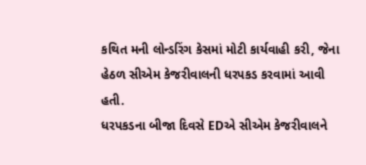કથિત મની લોન્ડરિંગ કેસમાં મોટી કાર્યવાહી કરી, જેના હેઠળ સીએમ કેજરીવાલની ધરપકડ કરવામાં આવી હતી.
ધરપકડના બીજા દિવસે EDએ સીએમ કેજરીવાલને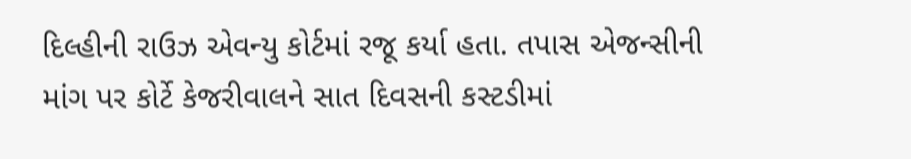દિલ્હીની રાઉઝ એવન્યુ કોર્ટમાં રજૂ કર્યા હતા. તપાસ એજન્સીની માંગ પર કોર્ટે કેજરીવાલને સાત દિવસની કસ્ટડીમાં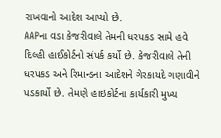રાખવાનો આદેશ આપ્યો છે.
AAPના વડા કેજરીવાલે તેમની ધરપકડ સામે હવે દિલ્હી હાઈકોર્ટનો સંપર્ક કર્યો છે. કેજરીવાલે તેની ધરપકડ અને રિમાન્ડના આદેશને ગેરકાયદે ગણાવીને પડકાર્યો છે. તેમણે હાઇકોર્ટના કાર્યકારી મુખ્ય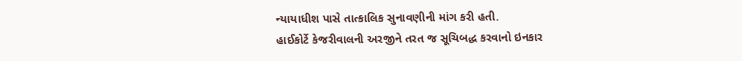ન્યાયાધીશ પાસે તાત્કાલિક સુનાવણીની માંગ કરી હતી.
હાઈકોર્ટે કેજરીવાલની અરજીને તરત જ સૂચિબદ્ધ કરવાનો ઇનકાર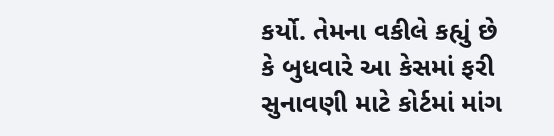કર્યો. તેમના વકીલે કહ્યું છે કે બુધવારે આ કેસમાં ફરી સુનાવણી માટે કોર્ટમાં માંગ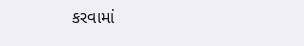કરવામાં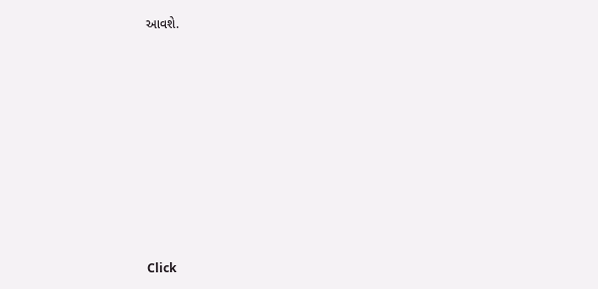આવશે.












Click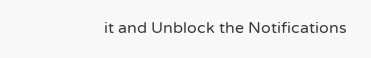it and Unblock the Notifications